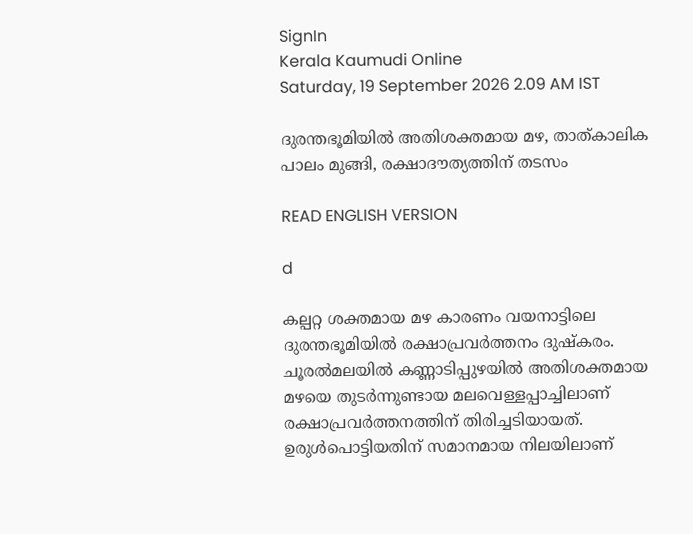SignIn
Kerala Kaumudi Online
Saturday, 19 September 2026 2.09 AM IST

ദുരന്തഭൂമിയിൽ അതിശക്തമായ മഴ, താത്കാലിക പാലം മുങ്ങി, രക്ഷാദൗത്യത്തിന് തടസം

READ ENGLISH VERSION

d

കല്പറ്റ ശക്തമായ മഴ കാരണം വയനാട്ടിലെ ദുരന്തഭൂമിയിൽ രക്ഷാപ്രവ‌ർത്തനം ദുഷ്കരം. ചൂരൽമലയിൽ കണ്ണാടിപ്പുഴയിൽ അതിശക്തമായ മഴയെ തുടർന്നുണ്ടായ മലവെള്ളപ്പാച്ചിലാണ് രക്ഷാപ്രവർത്തനത്തിന് തിരിച്ചടിയായത്. ഉരുൾപൊട്ടിയതിന് സമാനമായ നിലയിലാണ്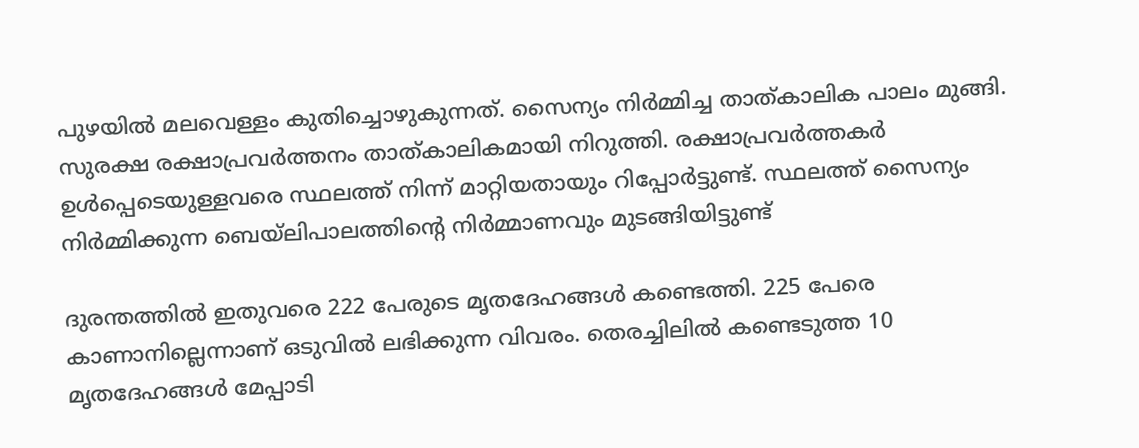പുഴയിൽ മലവെള്ളം കുതിച്ചൊഴുകുന്നത്. സൈന്യം നിർമ്മിച്ച താത്കാലിക പാലം മുങ്ങി. സുരക്ഷ രക്ഷാപ്രവർത്തനം താത്കാലികമായി നിറുത്തി. രക്ഷാപ്രവർത്തകർ ഉൾപ്പെടെയുള്ളവരെ സ്ഥലത്ത് നിന്ന് മാറ്റിയതായും റിപ്പോർട്ടുണ്ട്. സ്ഥലത്ത് സൈന്യം നിർമ്മിക്കുന്ന ബെയ്‌ലിപാലത്തിന്റെ നിർമ്മാണവും മുടങ്ങിയിട്ടുണ്ട്

ദുരന്തത്തിൽ ഇതുവരെ 222 പേരുടെ മൃതദേഹങ്ങൾ കണ്ടെത്തി. 225 പേരെ കാണാനില്ലെന്നാണ് ഒടുവിൽ ലഭിക്കുന്ന വിവരം. തെരച്ചിലിൽ കണ്ടെടുത്ത 10 മൃതദേഹങ്ങൾ മേപ്പാടി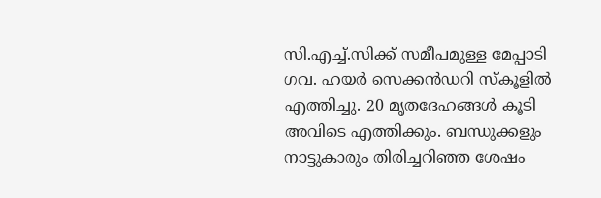സി.എച്ച്.സിക്ക് സമീപമുള്ള മേപ്പാടി ഗവ. ഹയർ സെക്കൻഡറി സ്കൂളിൽ എത്തിച്ചു. 20 മൃതദേഹങ്ങൾ കൂടി അവിടെ എത്തിക്കും. ബന്ധുക്കളും നാട്ടുകാരും തിരിച്ചറിഞ്ഞ ശേഷം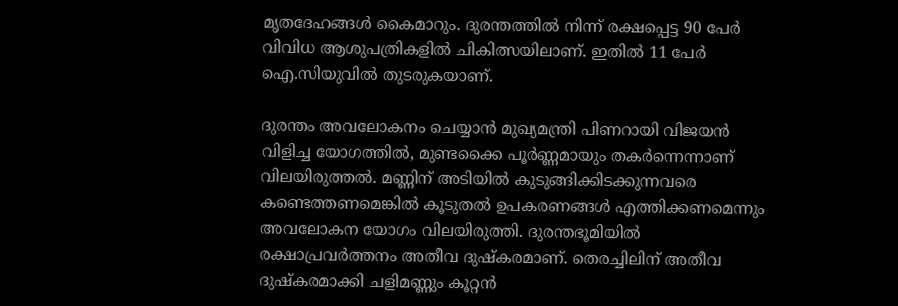മൃതദേഹങ്ങൾ കൈമാറും. ദുരന്തത്തിൽ നിന്ന് രക്ഷപ്പെട്ട 90 പേർ വിവിധ ആശുപത്രികളിൽ ചികിത്സയിലാണ്. ഇതിൽ 11 പേർ ഐ.സിയുവിൽ തുടരുകയാണ്.

ദുരന്തം അവലോകനം ചെയ്യാൻ മുഖ്യമന്ത്രി പിണറായി വിജയൻ വിളിച്ച യോഗത്തിൽ, മുണ്ടക്കൈ പൂർണ്ണമായും തകർന്നെന്നാണ് വിലയിരുത്തൽ. മണ്ണിന് അടിയിൽ കുടുങ്ങിക്കിടക്കുന്നവരെ കണ്ടെത്തണമെങ്കിൽ കൂടുതൽ ഉപകരണങ്ങൾ എത്തിക്കണമെന്നും അവലോകന യോഗം വിലയിരുത്തി. ദുരന്തഭൂമിയിൽ രക്ഷാപ്രവർത്തനം അതീവ ദുഷ്കരമാണ്. തെരച്ചിലിന് അതീവ ദുഷ്കരമാക്കി ചളിമണ്ണും കൂറ്റന്‍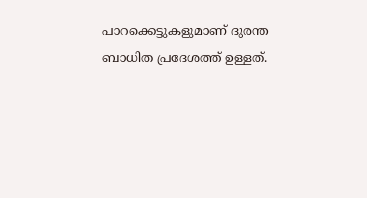പാറക്കെട്ടുകളുമാണ് ദുരന്ത ബാധിത പ്രദേശത്ത് ഉള്ളത്.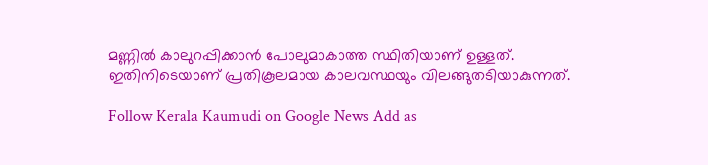മണ്ണില്‍ കാലുറപ്പിക്കാന്‍ പോലുമാകാത്ത സ്ഥിതിയാണ് ഉള്ളത്. ഇതിനിടെയാണ് പ്രതികൂലമായ കാലവസ്ഥയും വിലങ്ങുതടിയാകുന്നത്.

Follow Kerala Kaumudi on Google News Add as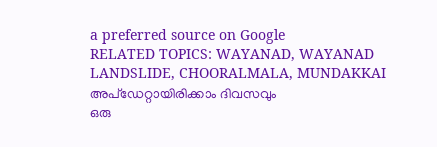a preferred source on Google
RELATED TOPICS: WAYANAD, WAYANAD LANDSLIDE, CHOORALMALA, MUNDAKKAI
അപ്ഡേറ്റായിരിക്കാം ദിവസവും
ഒരു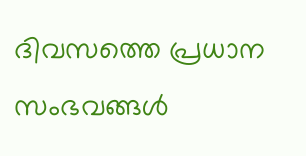ദിവസത്തെ പ്രധാന സംഭവങ്ങൾ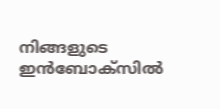നിങ്ങളുടെ ഇൻബോക്സിൽ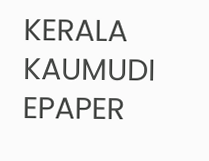KERALA KAUMUDI EPAPER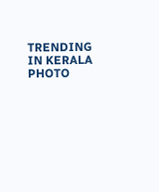TRENDING IN KERALA
PHOTO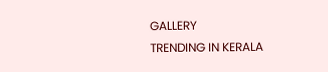GALLERY
TRENDING IN KERALA